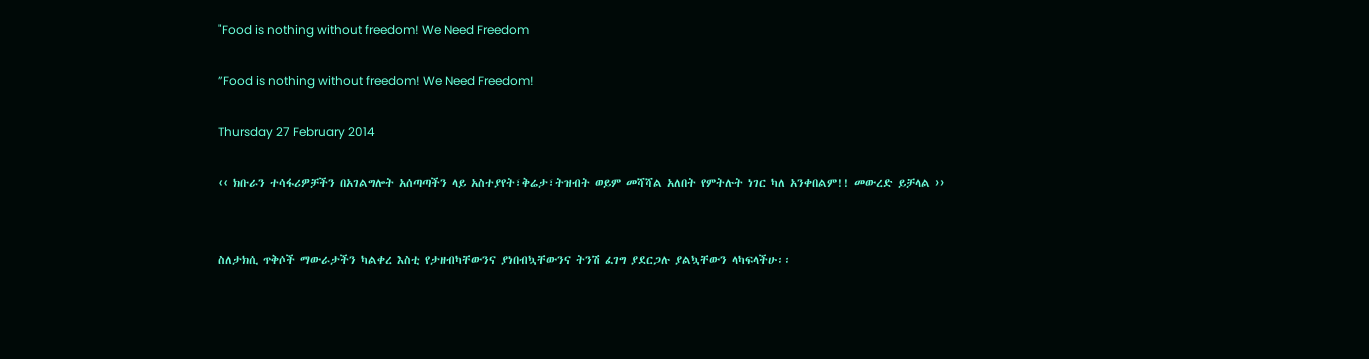"Food is nothing without freedom! We Need Freedom

”Food is nothing without freedom! We Need Freedom!

Thursday 27 February 2014

‹‹ ክቡራን ተሳፋሪዎቻችን በአገልግሎት አሰጣጣችን ላይ አስተያየት፣ቅሬታ፣ትዝብት ወይም መሻሻል አለበት የምትሉት ነገር ካለ አንቀበልም!! መውረድ ይቻላል ››


ስለታክሲ ጥቅሶች ማውራታችን ካልቀረ እስቲ የታዘብካቸውንና ያነበብኳቸውንና ትንሽ ፈገግ ያደርጋሉ ያልኳቸውን ላካፍላችሁ፡፡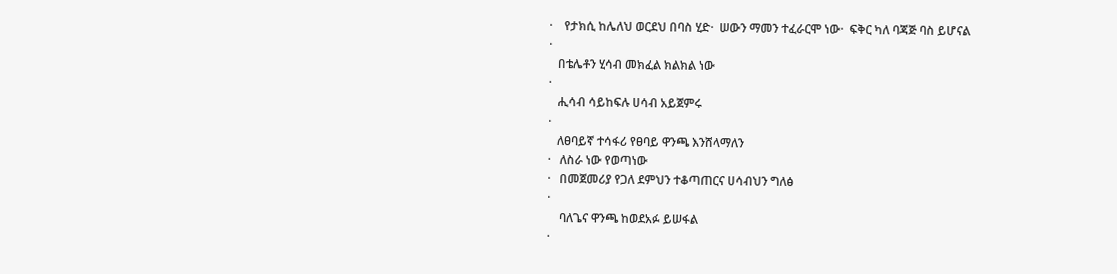·    የታክሲ ከሌለህ ወርደህ በባስ ሂድ·  ሠውን ማመን ተፈራርሞ ነው·  ፍቅር ካለ ባጃጅ ባስ ይሆናል
·
   በቴሌቶን ሂሳብ መክፈል ክልክል ነው
·
   ሒሳብ ሳይከፍሉ ሀሳብ አይጀምሩ
·
   ለፀባይኛ ተሳፋሪ የፀባይ ዋንጫ እንሸላማለን
·   ለስራ ነው የወጣነው
·   በመጀመሪያ የጋለ ደምህን ተቆጣጠርና ሀሳብህን ግለፅ
·
    ባለጌና ዋንጫ ከወደአፉ ይሠፋል
·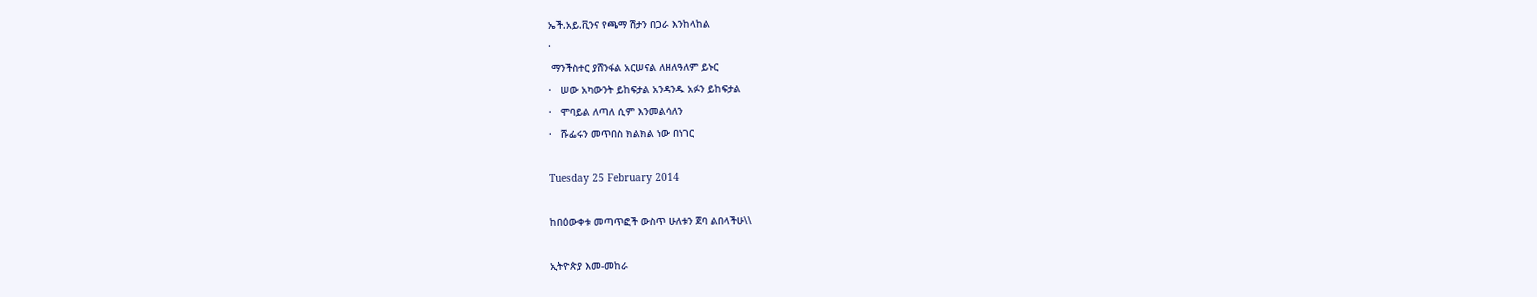ኤች.አይ.ቪንና የጫማ ሽታን በጋራ እንከላከል
·
 ማንችስተር ያሸንፋል አርሠናል ለዘለዓለም ይኑር
·   ሠው አካውንት ይከፍታል አንዳንዱ አፉን ይከፍታል
·   ሞባይል ለጣለ ሲም እንመልሳለን
·   ሹፌሩን መጥበስ ክልክል ነው በነገር

Tuesday 25 February 2014

ከበዕውቀቱ መጣጥፎች ውስጥ ሁለቱን ጀባ ልበላችሁ\\

ኢትዮጵያ እመ-መከራ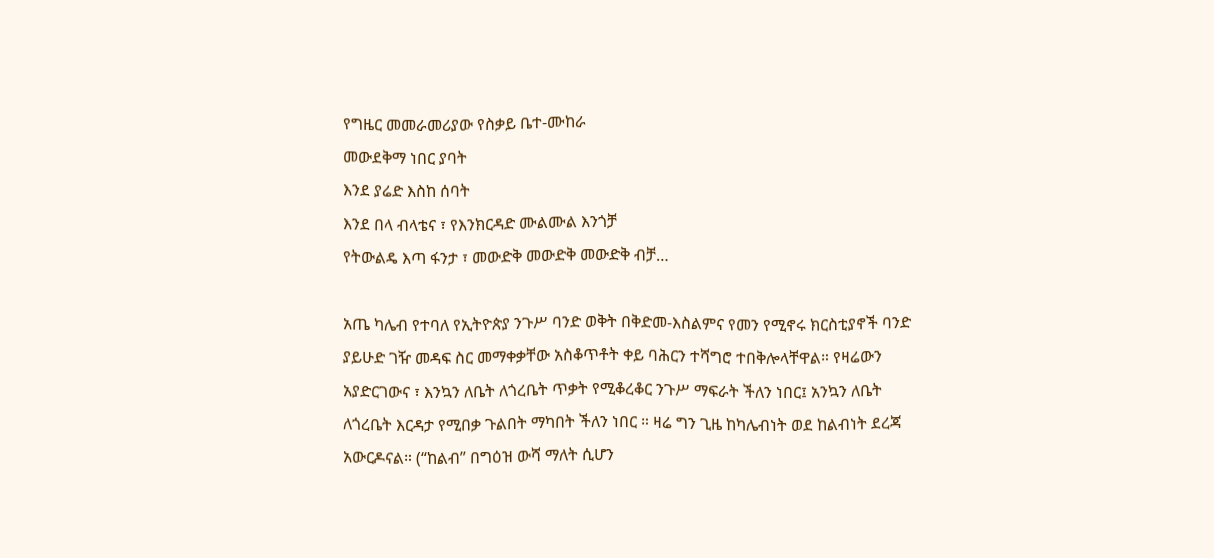የግዜር መመራመሪያው የስቃይ ቤተ-ሙከራ
መውደቅማ ነበር ያባት
እንደ ያሬድ እስከ ሰባት
እንደ በላ ብላቴና ፣ የእንክርዳድ ሙልሙል እንጎቻ
የትውልዴ እጣ ፋንታ ፣ መውድቅ መውድቅ መውድቅ ብቻ…

አጤ ካሌብ የተባለ የኢትዮጵያ ንጉሥ ባንድ ወቅት በቅድመ-እስልምና የመን የሚኖሩ ክርስቲያኖች ባንድ ያይሁድ ገዥ መዳፍ ስር መማቀቃቸው አስቆጥቶት ቀይ ባሕርን ተሻግሮ ተበቅሎላቸዋል። የዛሬውን አያድርገውና ፣ እንኳን ለቤት ለጎረቤት ጥቃት የሚቆረቆር ንጉሥ ማፍራት ችለን ነበር፤ አንኳን ለቤት ለጎረቤት እርዳታ የሚበቃ ጉልበት ማካበት ችለን ነበር ። ዛሬ ግን ጊዜ ከካሌብነት ወደ ከልብነት ደረጃ አውርዶናል። (“ከልብ” በግዕዝ ውሻ ማለት ሲሆን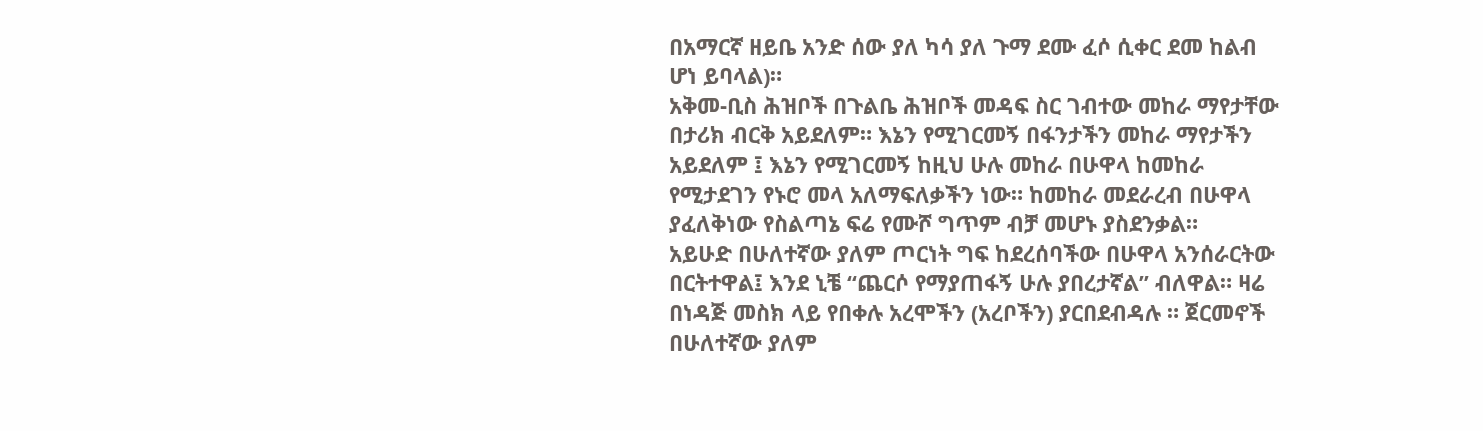በአማርኛ ዘይቤ አንድ ሰው ያለ ካሳ ያለ ጉማ ደሙ ፈሶ ሲቀር ደመ ከልብ ሆነ ይባላል)።
አቅመ-ቢስ ሕዝቦች በጉልቤ ሕዝቦች መዳፍ ስር ገብተው መከራ ማየታቸው በታሪክ ብርቅ አይደለም። እኔን የሚገርመኝ በፋንታችን መከራ ማየታችን አይደለም ፤ እኔን የሚገርመኝ ከዚህ ሁሉ መከራ በሁዋላ ከመከራ የሚታደገን የኑሮ መላ አለማፍለቃችን ነው። ከመከራ መደራረብ በሁዋላ ያፈለቅነው የስልጣኔ ፍሬ የሙሾ ግጥም ብቻ መሆኑ ያስደንቃል።
አይሁድ በሁለተኛው ያለም ጦርነት ግፍ ከደረሰባችው በሁዋላ አንሰራርትው በርትተዋል፤ እንደ ኒቼ “ጨርሶ የማያጠፋኝ ሁሉ ያበረታኛል” ብለዋል። ዛሬ በነዳጅ መስክ ላይ የበቀሉ አረሞችን (አረቦችን) ያርበደብዳሉ ። ጀርመኖች በሁለተኛው ያለም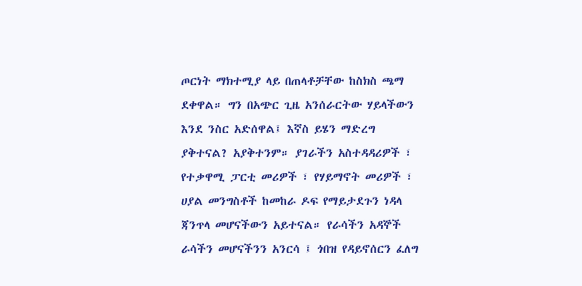ጦርነት ማክተሚያ ላይ በጠላቶቻቸው ከስክስ ጫማ ደቀዋል። ግን በአጭር ጊዜ አንሰራርትው ሃይላችውን እንደ ንስር አድሰዋል፤ እኛስ ይሄን ማድረግ ያቅተናል? አያቅተንም። ያገራችን አስተዳዳሪዎች ፣ የተቃዋሚ ፓርቲ መሪዎች ፣ የሃይማኖት መሪዎች ፣ ሀያል መንግስቶች ከመከራ ዶፍ የማይታደጉን ነዳላ ጃንጥላ መሆናችውን አይተናል። የራሳችን አዳኞች ራሳችን መሆናችንን አንርሳ ፤ ጎበዝ የዳይኖሰርን ፈለግ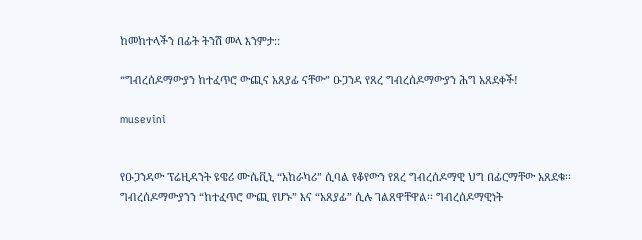ከመከተላችን በፊት ትንሽ መላ እንምታ::

“ግብረሰዶማውያን ከተፈጥሮ ውጪና አጸያፊ ናቸው” ዑጋንዳ የጸረ ግብረሰዶማውያን ሕግ አጸደቀች!

musevini


የዑጋንዳው ፕሬዚዳንት ዩዌሪ ሙሴቪኒ “አከራካሪ” ሲባል የቆየውን የጸረ ግብረሰዶማዊ ህግ በፊርማቸው አጸደቁ፡፡ ግብረሰዶማውያንን “ከተፈጥሮ ውጪ የሆኑ” እና “አጸያፊ” ሲሉ ገልጸዋቸዋል፡፡ ግብረሰዶማዊነት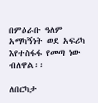በምዕራቡ ዓለም አማካኝነት ወደ አፍሪካ እየተስፋፋ የመጣ ነው ብለዋል፡፡

ለበርካታ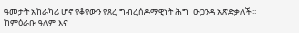ዓመታት አከራካሪ ሆኖ የቆየውን የጸረ ግብረሰዶማዊነት ሕግ  ዑጋንዳ አጽድቃለች፡፡ ከምዕራቡ ዓለም እና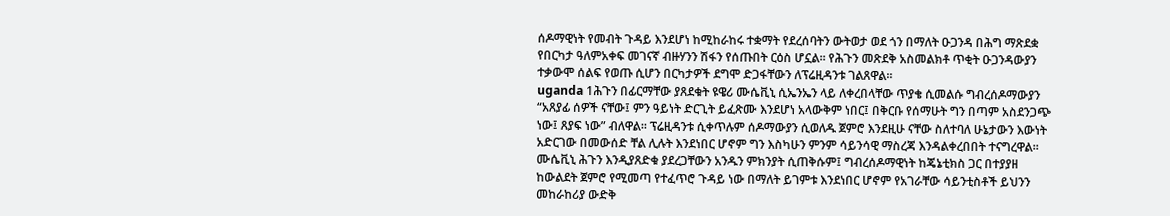ሰዶማዊነት የመብት ጉዳይ እንደሆነ ከሚከራከሩ ተቋማት የደረሰባትን ውትወታ ወደ ጎን በማለት ዑጋንዳ በሕግ ማጽደቋ የበርካታ ዓለምአቀፍ መገናኛ ብዙሃንን ሽፋን የሰጡበት ርዕስ ሆኗል፡፡ የሕጉን መጽደቅ አስመልክቶ ጥቂት ዑጋንዳውያን ተቃውሞ ሰልፍ የወጡ ሲሆን በርካታዎች ደግሞ ድጋፋቸውን ለፕሬዚዳንቱ ገልጸዋል፡፡
uganda 1ሕጉን በፊርማቸው ያጸደቁት ዩዌሪ ሙሴቪኒ ሲኤንኤን ላይ ለቀረበላቸው ጥያቄ ሲመልሱ ግብረሰዶማውያን “አጸያፊ ሰዎች ናቸው፤ ምን ዓይነት ድርጊት ይፈጽሙ እንደሆነ አላውቅም ነበር፤ በቅርቡ የሰማሁት ግን በጣም አስደንጋጭ ነው፤ ጸያፍ ነው” ብለዋል፡፡ ፕሬዚዳንቱ ሲቀጥሉም ሰዶማውያን ሲወለዱ ጀምሮ እንደዚሁ ናቸው ስለተባለ ሁኔታውን እውነት አድርገው በመውሰድ ቸል ሊሉት እንደነበር ሆኖም ግን እስካሁን ምንም ሳይንሳዊ ማስረጃ እንዳልቀረበበት ተናግረዋል፡፡
ሙሴቪኒ ሕጉን እንዲያጸድቁ ያደረጋቸውን አንዱን ምክንያት ሲጠቅሱም፤ ግብረሰዶማዊነት ከጄኔቲክስ ጋር በተያያዘ ከውልደት ጀምሮ የሚመጣ የተፈጥሮ ጉዳይ ነው በማለት ይገምቱ እንደነበር ሆኖም የአገራቸው ሳይንቲስቶች ይህንን መከራከሪያ ውድቅ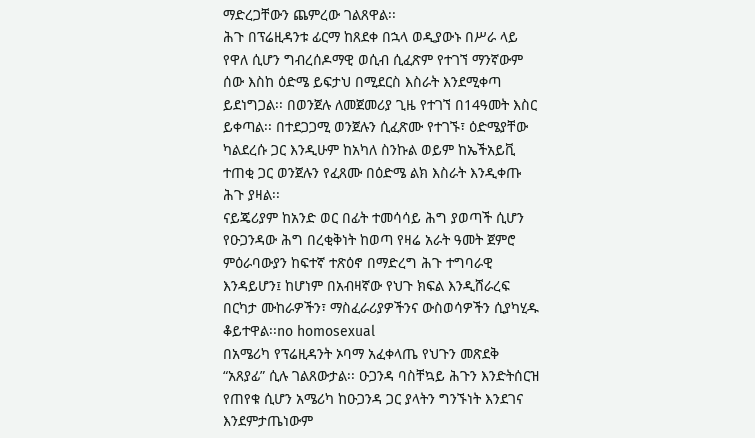ማድረጋቸውን ጨምረው ገልጸዋል፡፡
ሕጉ በፕሬዚዳንቱ ፊርማ ከጸደቀ በኋላ ወዲያውኑ በሥራ ላይ የዋለ ሲሆን ግብረሰዶማዊ ወሲብ ሲፈጽም የተገኘ ማንኛውም ሰው እስከ ዕድሜ ይፍታህ በሚደርስ እስራት እንደሚቀጣ ይደነግጋል፡፡ በወንጀሉ ለመጀመሪያ ጊዜ የተገኘ በ14ዓመት እስር ይቀጣል፡፡ በተደጋጋሚ ወንጀሉን ሲፈጽሙ የተገኙ፣ ዕድሜያቸው ካልደረሱ ጋር እንዲሁም ከአካለ ስንኩል ወይም ከኤችአይቪ ተጠቂ ጋር ወንጀሉን የፈጸሙ በዕድሜ ልክ እስራት እንዲቀጡ ሕጉ ያዛል፡፡
ናይጄሪያም ከአንድ ወር በፊት ተመሳሳይ ሕግ ያወጣች ሲሆን የዑጋንዳው ሕግ በረቂቅነት ከወጣ የዛሬ አራት ዓመት ጀምሮ ምዕራባውያን ከፍተኛ ተጽዕኖ በማድረግ ሕጉ ተግባራዊ እንዳይሆን፤ ከሆነም በአብዛኛው የህጉ ክፍል እንዲሸራረፍ በርካታ ሙከራዎችን፣ ማስፈራሪያዎችንና ውስወሳዎችን ሲያካሂዱ ቆይተዋል፡፡no homosexual
በአሜሪካ የፕሬዚዳንት ኦባማ አፈቀላጤ የህጉን መጽደቅ “አጸያፊ” ሲሉ ገልጸውታል፡፡ ዑጋንዳ ባስቸኳይ ሕጉን እንድትሰርዝ የጠየቁ ሲሆን አሜሪካ ከዑጋንዳ ጋር ያላትን ግንኙነት እንደገና እንደምታጤነውም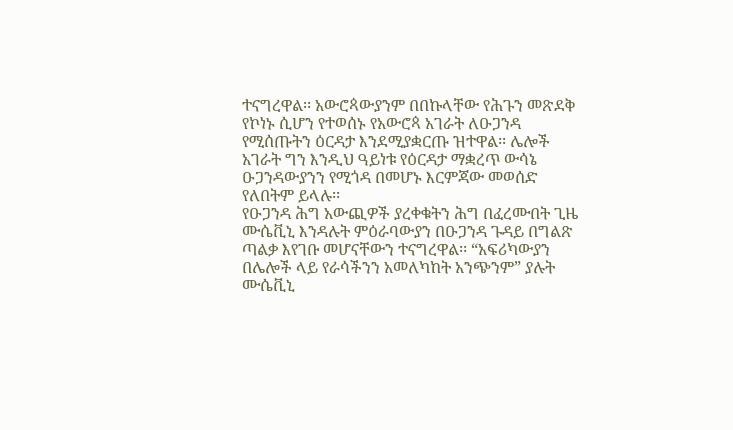ተናግረዋል፡፡ አውሮጳውያንም በበኩላቸው የሕጉን መጽደቅ የኮነኑ ሲሆን የተወሰኑ የአውሮጳ አገራት ለዑጋንዳ የሚሰጡትን ዕርዳታ እንደሚያቋርጡ ዝተዋል፡፡ ሌሎች አገራት ግን እንዲህ ዓይነቱ የዕርዳታ ማቋረጥ ውሳኔ ዑጋንዳውያንን የሚጎዳ በመሆኑ እርምጃው መወሰድ የለበትም ይላሉ፡፡
የዑጋንዳ ሕግ አውጪዎች ያረቀቁትን ሕግ በፈረሙበት ጊዜ ሙሴቪኒ እንዳሉት ምዕራባውያን በዑጋንዳ ጉዳይ በግልጽ ጣልቃ እየገቡ መሆናቸውን ተናግረዋል፡፡ “አፍሪካውያን በሌሎች ላይ የራሳችንን አመለካከት አንጭንም” ያሉት ሙሴቪኒ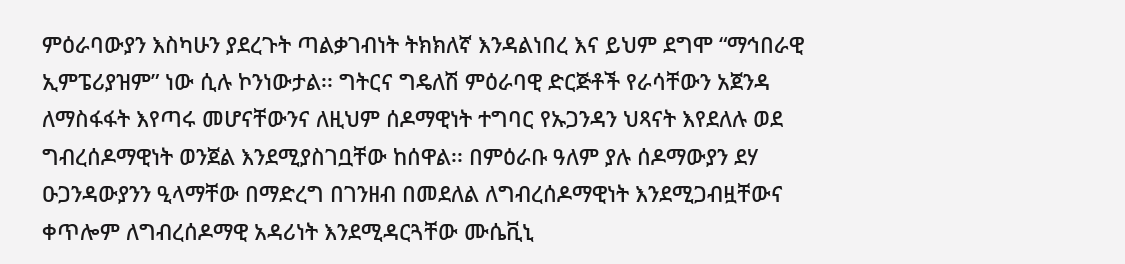ምዕራባውያን እስካሁን ያደረጉት ጣልቃገብነት ትክክለኛ እንዳልነበረ እና ይህም ደግሞ “ማኅበራዊ ኢምፔሪያዝም” ነው ሲሉ ኮንነውታል፡፡ ግትርና ግዴለሽ ምዕራባዊ ድርጅቶች የራሳቸውን አጀንዳ ለማስፋፋት እየጣሩ መሆናቸውንና ለዚህም ሰዶማዊነት ተግባር የኡጋንዳን ህጻናት እየደለሉ ወደ ግብረሰዶማዊነት ወንጀል እንደሚያስገቧቸው ከሰዋል፡፡ በምዕራቡ ዓለም ያሉ ሰዶማውያን ደሃ ዑጋንዳውያንን ዒላማቸው በማድረግ በገንዘብ በመደለል ለግብረሰዶማዊነት እንደሚጋብዟቸውና ቀጥሎም ለግብረሰዶማዊ አዳሪነት እንደሚዳርጓቸው ሙሴቪኒ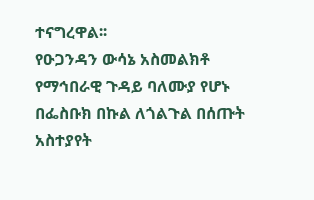ተናግረዋል፡፡
የዑጋንዳን ውሳኔ አስመልክቶ የማኅበራዊ ጉዳይ ባለሙያ የሆኑ በፌስቡክ በኩል ለጎልጉል በሰጡት አስተያየት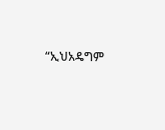“ኢህአዴግም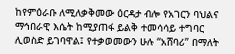ከየምዕራቡ ለሚለቃቅመው ዕርዳታ ብሎ የአገርን ባህልና ማኅበራዊ እሴት ከሚያጠፋ ይልቅ ተመሳሳይ ተግባር ሊወስድ ይገባዋል፤ የተቃወመውን ሁሉ “አሸባሪ” በማለት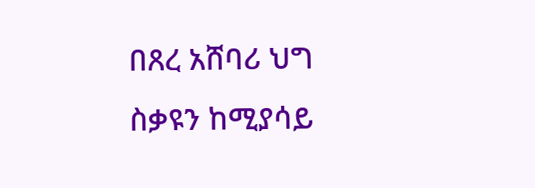በጸረ አሸባሪ ህግ ስቃዩን ከሚያሳይ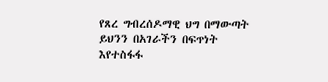የጸረ ግብረሰዶማዊ ህግ በማውጣት ይህንን በአገራችን በፍጥነት እየተስፋፋ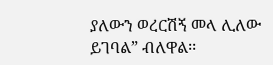ያለውን ወረርሽኝ መላ ሊለው ይገባል” ብለዋል፡፡